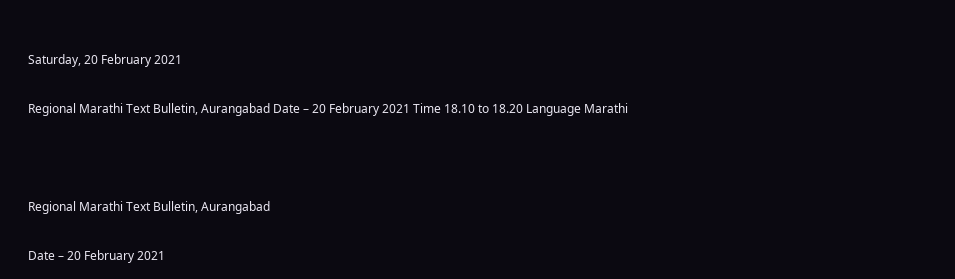Saturday, 20 February 2021

Regional Marathi Text Bulletin, Aurangabad Date – 20 February 2021 Time 18.10 to 18.20 Language Marathi



Regional Marathi Text Bulletin, Aurangabad

Date – 20 February 2021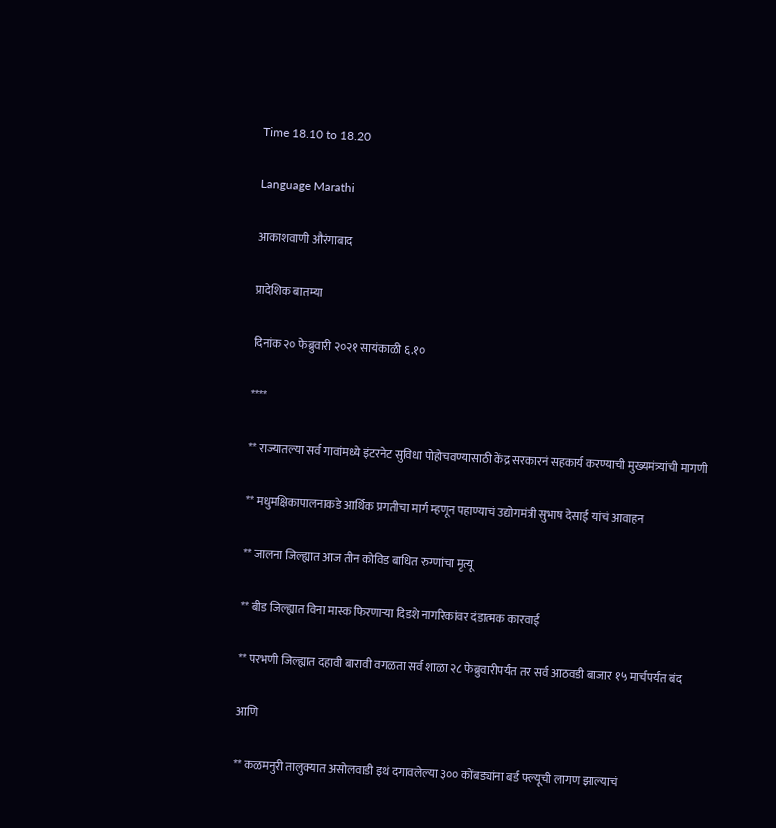Time 18.10 to 18.20

Language Marathi

आकाशवाणी औरंगाबाद

प्रादेशिक बातम्या

दिनांक २० फेब्रुवारी २०२१ सायंकाळी ६.१०

****

** राज्यातल्या सर्व गावांमध्ये इंटरनेट सुविधा पोहोचवण्यासाठी केंद्र सरकारनं सहकार्य करण्याची मुख्यमंत्र्यांची मागणी

** मधुमक्षिकापालनाकडे आर्थिक प्रगतीचा मार्ग म्हणून पहाण्याचं उद्योगमंत्री सुभाष देसाई यांचं आवाहन

** जालना जिल्ह्यात आज तीन कोविड बाधित रुग्णांचा मृत्यू

** बीड जिल्ह्यात विना मास्क फिरणाऱ्या दिडशे नागरिकांवर दंडात्मक कारवाई

** परभणी जिल्ह्यात दहावी बारावी वगळता सर्व शाळा २८ फेब्रुवारीपर्यंत तर सर्व आठवडी बाजार १५ मार्चपर्यंत बंद

आणि

** कळमनुरी तालुक्यात असोलवाडी इथं दगावलेल्या ३०० कोंबड्यांना बर्ड फ्ल्यूची लागण झाल्याचं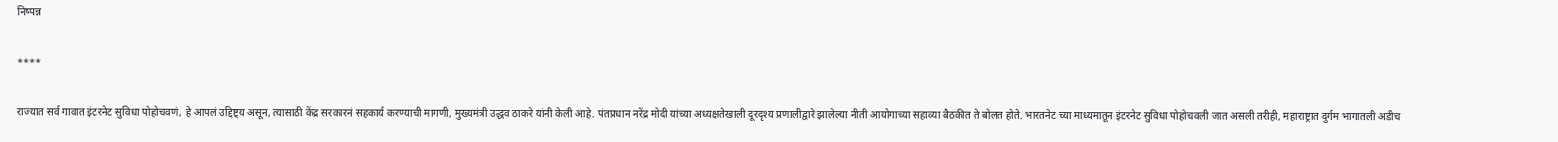निष्पन्न

****

राज्यात सर्व गावात इंटरनेट सुविधा पोहोचवणं, हे आपलं उद्दिष्ट्य असून, त्यासाठी केंद्र सरकारनं सहकार्य करण्याची मागणी, मुख्यमंत्री उद्धव ठाकरे यांनी केली आहे. पंतप्रधान नरेंद्र मोदी यांच्या अध्यक्षतेखाली दूरदृश्य प्रणालीद्वारे झालेल्या नीती आयोगाच्या सहाव्या बैठकीत ते बोलत होते. भारतनेट च्या माध्यमातून इंटरनेट सुविधा पोहोचवली जात असली तरीही, महाराष्ट्रात दुर्गम भागातली अडीच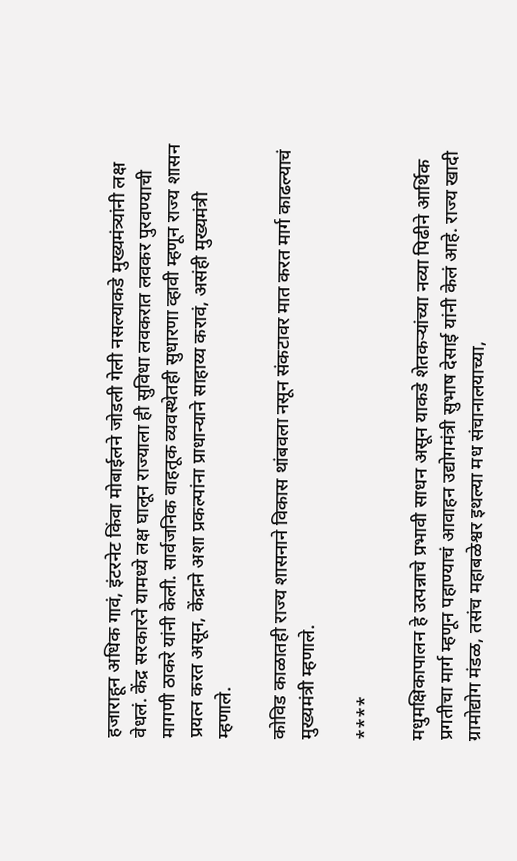हजाराहून अधिक गावं, इंटरनेट किंवा मोबाईलने जोडली गेली नसल्याकडे मुख्यमंत्र्यांनी लक्ष वेधलं. केंद्र सरकारने यामध्ये लक्ष घालून राज्याला ही सुविधा लवकरात लवकर पुरवण्याची मागणी ठाकरे यांनी केली. सार्वजनिक वाहतूक व्यवस्थेतही सुधारणा व्हावी म्हणून राज्य शासन प्रयत्न करत असून, केंद्राने अशा प्रकल्पांना प्राधान्याने साहाय्य करावं, असंही मुख्यमंत्री म्हणाले.

कोविड काळातही राज्य शासनाने विकास थांबवला नसून संकटावर मात करत मार्ग काढल्याचं मुख्यमंत्री म्हणाले.

****

मधुमक्षिकापालन हे उत्पन्नाचे प्रभावी साधन असून याकडे शेतकऱ्यांच्या नव्या पिढीने आर्थिक प्रगतीचा मार्ग म्हणून पहाण्याचं आवाहन उद्योगमंत्री सुभाष देसाई यांनी केलं आहे. राज्य खादी ग्रामोद्योग मंडळ, तसंच महाबळेश्वर इथल्या मध संचानालयाच्या,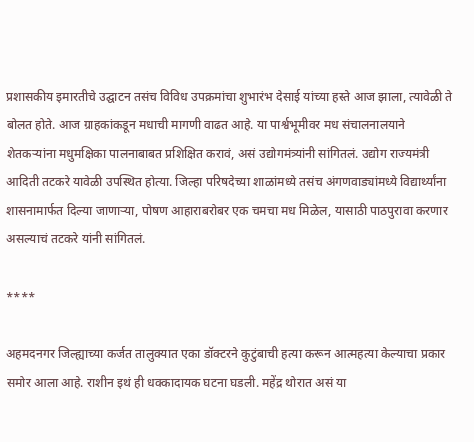प्रशासकीय इमारतीचे उद्घाटन तसंच विविध उपक्रमांचा शुभारंभ देसाई यांच्या हस्ते आज झाला, त्यावेळी ते बोलत होते. आज ग्राहकांकडून मधाची मागणी वाढत आहे. या पार्श्वभूमीवर मध संचालनालयाने शेतकऱ्यांना मधुमक्षिका पालनाबाबत प्रशिक्षित करावं, असं उद्योगमंत्र्यांनी सांगितलं. उद्योग राज्यमंत्री आदिती तटकरे यावेळी उपस्थित होत्या. जिल्हा परिषदेच्या शाळांमध्ये तसंच अंगणवाड्यांमध्ये विद्यार्थ्यांना शासनामार्फत दिल्या जाणाऱ्या, पोषण आहाराबरोबर एक चमचा मध मिळेल, यासाठी पाठपुरावा करणार असल्याचं तटकरे यांनी सांगितलं.

****

अहमदनगर जिल्ह्याच्या कर्जत तालुक्यात एका डॉक्टरने कुटुंबाची हत्या करून आत्महत्या केल्याचा प्रकार समोर आला आहे. राशीन इथं ही धक्कादायक घटना घडली. महेंद्र थोरात असं या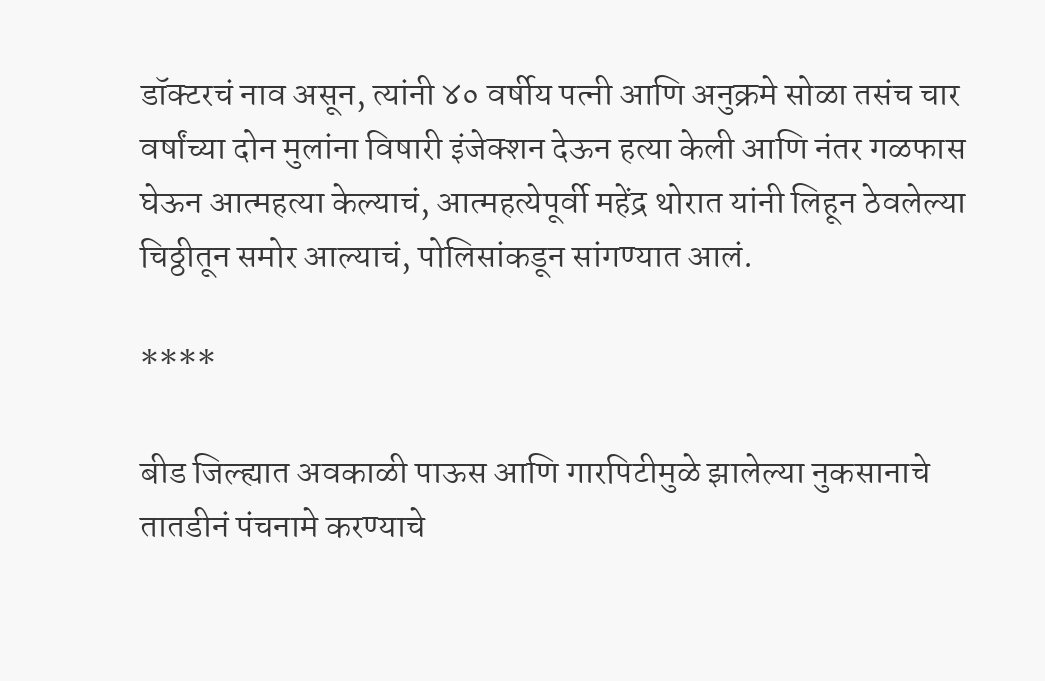डॉक्टरचं नाव असून, त्यांनी ४० वर्षीय पत्नी आणि अनुक्रमे सोळा तसंच चार वर्षांच्या दोन मुलांना विषारी इंजेक्शन देऊन हत्या केली आणि नंतर गळफास घेऊन आत्महत्या केल्याचं, आत्महत्येपूर्वी महेंद्र थोरात यांनी लिहून ठेवलेल्या चिठ्ठीतून समोर आल्याचं, पोलिसांकडून सांगण्यात आलं.

****

बीड जिल्ह्यात अवकाळी पाऊस आणि गारपिटीमुळे झालेल्या नुकसानाचे तातडीनं पंचनामे करण्याचे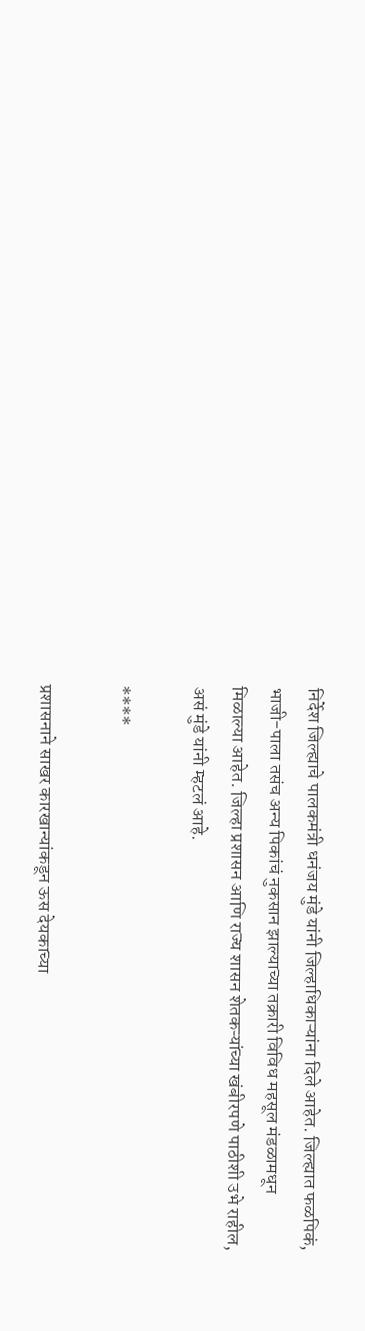निर्देश जिल्ह्याचे पालकमंत्री धनंजय मुंडे यांनी जिल्हाधिकाऱ्यांना दिले आहेत. जिल्ह्यात फळपिकं, भाजी-पाला तसंच अन्य पिकांचं नुकसान झाल्याच्या तक्रारी विविध महसूल मंडळामधून मिळाल्या आहेत. जिल्हा प्रशासन आणि राज्य शासन शेतकऱ्यांच्या खंबीरपणे पाठीशी उभे राहील, असं मुंडे यांनी म्हटलं आहे.

****

प्रशासनाने साखर कारखान्यांकडून ऊस देयकाच्या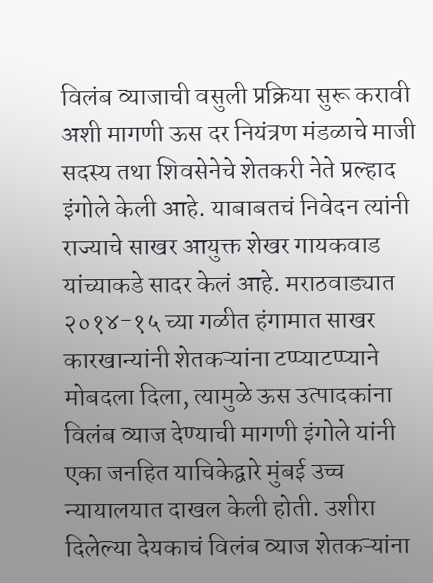विलंब व्याजाची वसुली प्रक्रिया सुरू करावी अशी मागणी ऊस दर नियंत्रण मंडळाचे माजी सदस्य तथा शिवसेनेचे शेतकरी नेते प्रल्हाद इंगोले केली आहे. याबाबतचं निवेदन त्यांनी राज्याचे साखर आयुक्त शेखर गायकवाड यांच्याकडे सादर केलं आहे. मराठवाड्यात २०१४-१५ च्या गळीत हंगामात साखर कारखान्यांनी शेतकऱ्यांना टप्प्याटप्प्याने मोबदला दिला, त्यामुळे ऊस उत्पादकांना विलंब व्याज देण्याची मागणी इंगोले यांनी एका जनहित याचिकेद्वारे मुंबई उच्च न्यायालयात दाखल केली होती. उशीरा दिलेल्या देयकाचं विलंब व्याज शेतकऱ्यांना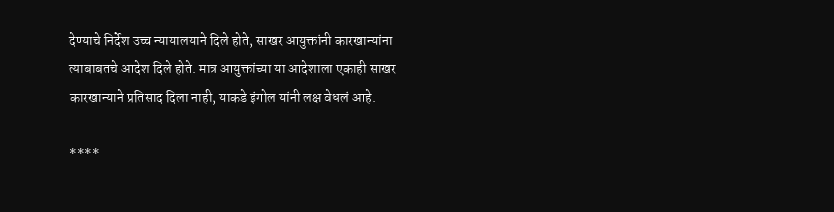देण्याचे निर्देश उच्च न्यायालयाने दिले होते, साखर आयुक्तांनी कारखान्यांना त्याबाबतचे आदेश दिले होते. मात्र आयुक्तांच्या या आदेशाला एकाही साखर कारखान्याने प्रतिसाद दिला नाही, याकडे इंगोल यांनी लक्ष वेधलं आहे.

****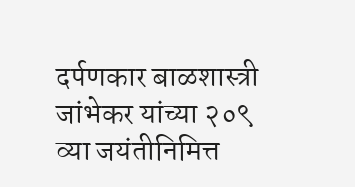दर्पणकार बाळशास्त्री जांभेकर यांच्या २०९ व्या जयंतीनिमित्त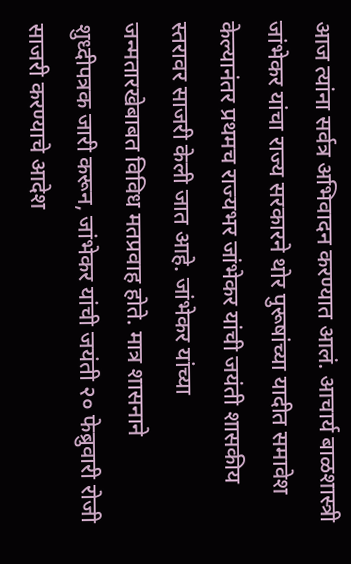आज त्यांना सर्वत्र अभिवादन करण्यात आलं. आचार्य बाळशास्त्री जांभेकर यांचा राज्य सरकारने थोर पुरूषांच्या यादीत समावेश केल्यानंतर प्रथमच राज्यभर जांभेकर यांची जयंती शासकीय स्तरावर साजरी केली जात आहे. जांभेकर यांच्या जन्मतारखेबाबत विविध मतप्रवाह होते. मात्र शासनाने शुध्दीपत्रक जारी करून, जांभेकर यांची जयंती २० फेब्रुवारी रोजी साजरी करण्याचे आदेश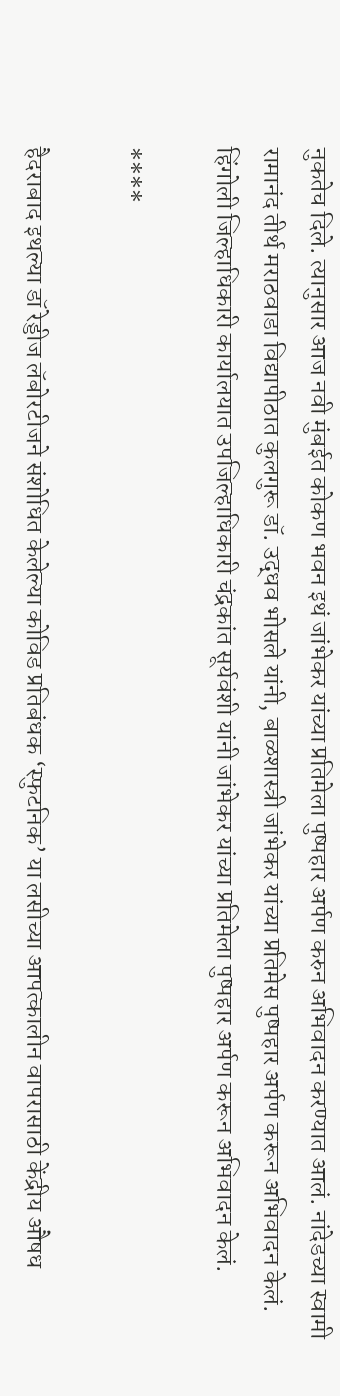नुकतेच दिले. त्यानुसार आज नवी मुंबईत कोकण भवन इथं जांभेकर यांच्या प्रतिमेला पुष्पहार अर्पण करुन अभिवादन करण्यात आलं. नांदेडच्या स्वामी रामानंद तीर्थ मराठवाडा विद्यापीठात कुलगुरू डॉ. उद्धव भोसले यांनी, बाळशास्त्री जांभेकर यांच्या प्रतिमेस पुष्पहार अर्पण करून अभिवादन केलं. हिंगोली जिल्हाधिकारी कार्यालयात उपजिल्हाधिकारी चंद्रकांत सूर्यवंशी यांनी जांभेकर यांच्या प्रतिमेला पुष्पहार अर्पण करून अभिवादन केलं.

****

हैदराबाद इथल्या डॉ रेड्डीज लॅबोरटीजने संशोधित केलेल्या कोविड प्रतिबंधक ‘स्फुटनिक’ या लसीच्या आपत्कालीन वापरासाठी केंद्रीय औषध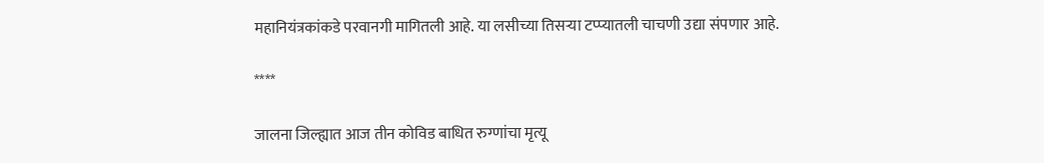महानियंत्रकांकडे परवानगी मागितली आहे. या लसीच्या तिसऱ्या टप्प्यातली चाचणी उद्या संपणार आहे.

****

जालना जिल्ह्यात आज तीन कोविड बाधित रुग्णांचा मृत्यू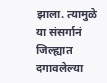झाला. त्यामुळे या संसर्गानं जिल्ह्यात दगावलेल्या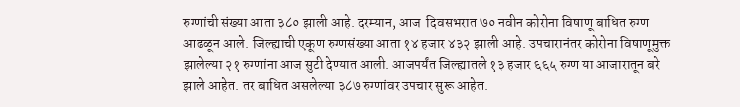रुग्णांची संख्या आता ३८० झाली आहे. दरम्यान, आज  दिवसभरात ७० नवीन कोरोना विषाणू बाधित रुग्ण आढळून आले. जिल्ह्याची एकूण रुग्णसंख्या आता १४ हजार ४३२ झाली आहे. उपचारानंतर कोरोना विषाणूमुक्त झालेल्या २१ रुग्णांना आज सुटी देण्यात आली. आजपर्यंत जिल्ह्यातले १३ हजार ६६५ रुग्ण या आजारातून बरे झाले आहेत. तर बाधित असलेल्या ३८७ रुग्णांवर उपचार सुरू आहेत.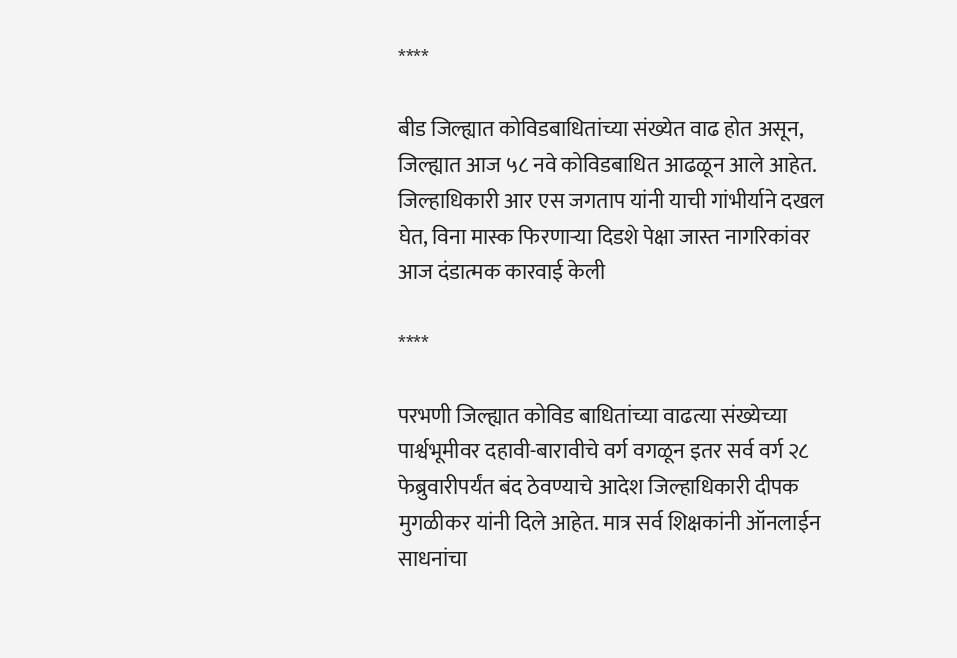****

बीड जिल्ह्यात कोविडबाधितांच्या संख्येत वाढ होत असून, जिल्ह्यात आज ५८ नवे कोविडबाधित आढळून आले आहेत. जिल्हाधिकारी आर एस जगताप यांनी याची गांभीर्याने दखल घेत, विना मास्क फिरणाऱ्या दिडशे पेक्षा जास्त नागरिकांवर आज दंडात्मक कारवाई केली

****

परभणी जिल्ह्यात कोविड बाधितांच्या वाढत्या संख्येच्या पार्श्वभूमीवर दहावी-बारावीचे वर्ग वगळून इतर सर्व वर्ग २८ फेब्रुवारीपर्यंत बंद ठेवण्याचे आदेश जिल्हाधिकारी दीपक मुगळीकर यांनी दिले आहेत. मात्र सर्व शिक्षकांनी ऑनलाईन साधनांचा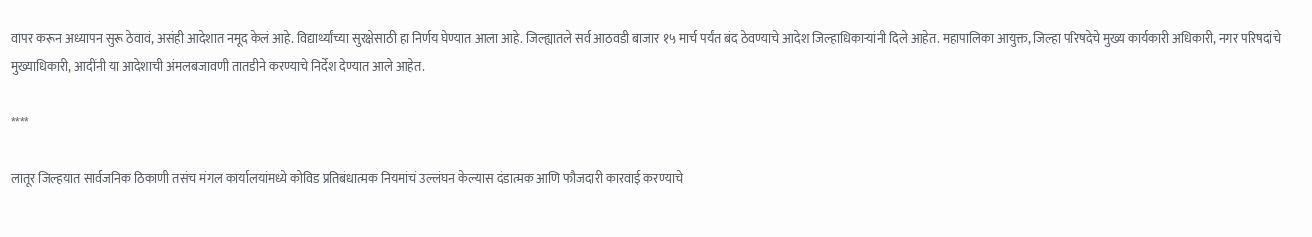वापर करून अध्यापन सुरू ठेवावं, असंही आदेशात नमूद केलं आहे. विद्यार्थ्यांच्या सुरक्षेसाठी हा निर्णय घेण्यात आला आहे. जिल्ह्यातले सर्व आठवडी बाजार १५ मार्च पर्यंत बंद ठेवण्याचे आदेश जिल्हाधिकाऱ्यांनी दिले आहेत. महापालिका आयुक्त, जिल्हा परिषदेचे मुख्य कार्यकारी अधिकारी, नगर परिषदांचे मुख्याधिकारी, आदींनी या आदेशाची अंमलबजावणी तातडीने करण्याचे निर्देश देण्यात आले आहेत.

****

लातूर जिल्हयात सार्वजनिक ठिकाणी तसंच मंगल कार्यालयांमध्ये कोविड प्रतिबंधात्मक नियमांचं उल्लंघन केल्यास दंडात्मक आणि फौजदारी कारवाई करण्याचे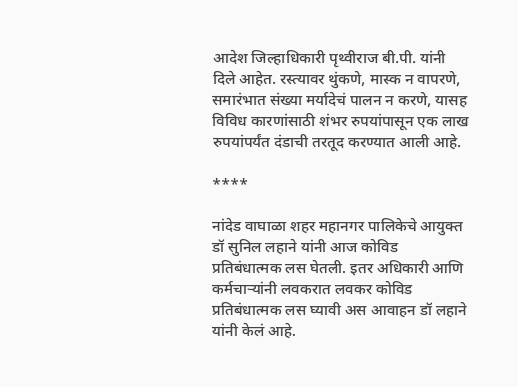आदेश जिल्हाधिकारी पृथ्वीराज बी.पी. यांनी दिले आहेत. रस्त्यावर थुंकणे, मास्क न वापरणे, समारंभात संख्या मर्यादेचं पालन न करणे, यासह विविध कारणांसाठी शंभर रुपयांपासून एक लाख रुपयांपर्यंत दंडाची तरतूद करण्यात आली आहे.

****

नांदेड वाघाळा शहर महानगर पालिकेचे आयुक्त डॉ सुनिल लहाने यांनी आज कोविड प्रतिबंधात्मक लस घेतली. इतर अधिकारी आणि कर्मचाऱ्यांनी लवकरात लवकर कोविड प्रतिबंधात्मक लस घ्यावी अस आवाहन डॉ लहाने यांनी केलं आहे.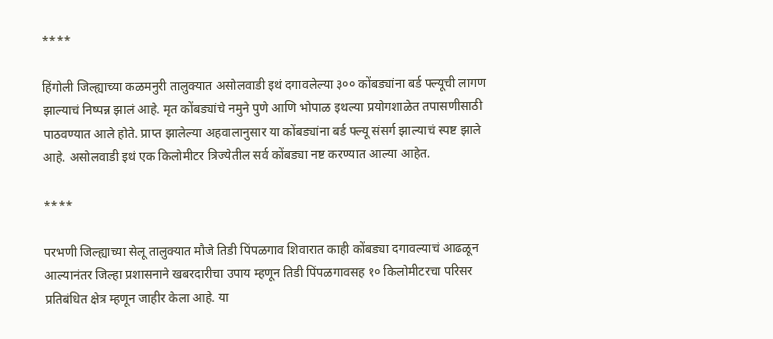****

हिंगोली जिल्ह्याच्या कळमनुरी तालुक्यात असोलवाडी इथं दगावलेल्या ३०० कोंबड्यांना बर्ड फ्ल्यूची लागण झाल्याचं निष्पन्न झालं आहे. मृत कोंबड्यांचे नमुने पुणे आणि भोपाळ इथल्या प्रयोगशाळेत तपासणीसाठी पाठवण्यात आले होते. प्राप्त झालेल्या अहवालानुसार या कोंबड्यांना बर्ड फ्ल्यू संसर्ग झाल्याचं स्पष्ट झाले आहे. असोलवाडी इथं एक किलोमीटर त्रिज्येतील सर्व कोंबड्या नष्ट करण्यात आल्या आहेत.

****

परभणी जिल्ह्याच्या सेलू तालुक्यात मौजे तिडी पिंपळगाव शिवारात काही कोंबड्या दगावल्याचं आढळून आल्यानंतर जिल्हा प्रशासनाने खबरदारीचा उपाय म्हणून तिडी पिंपळगावसह १० किलोमीटरचा परिसर प्रतिबंधित क्षेत्र म्हणून जाहीर केला आहे. या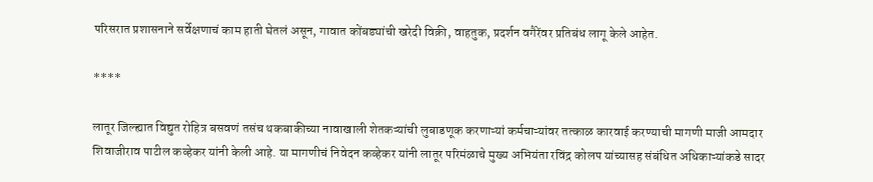परिसरात प्रशासनाने सर्वेक्षणाचं काम हाती घेतलं असून, गावात कोंबड्यांची खरेदी विक्री, वाहतुक, प्रदर्शन वगैरेंवर प्रतिबंध लागू केले आहेत.

****

लातूर जिल्ह्यात विद्युत रोहित्र बसवणं तसंच थकबाकीच्या नावाखाली शेतकऱ्यांची लुबाडणूक करणाऱ्यां कर्मचाऱ्यांवर तत्काळ कारवाई करण्याची मागणी माजी आमदार शिवाजीराव पाटील कव्हेकर यांनी केली आहे. या मागणीचं निवेदन कव्हेकर यांनी लातूर परिमंळाचे मुख्य अभियंता रविंद्र कोलप यांच्यासह संबंधित अधिकाऱ्यांकडे सादर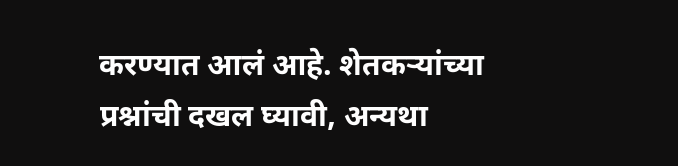करण्यात आलं आहे. शेतकऱ्यांच्या प्रश्नांची दखल घ्यावी, अन्यथा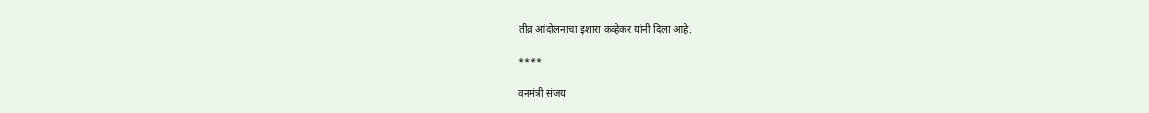तीव्र आंदोलनाचा इशारा कव्हेकर यांनी दिला आहे.

****

वनमंत्री संजय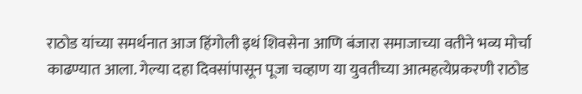राठोड यांच्या समर्थनात आज हिंगोली इथं शिवसेना आणि बंजारा समाजाच्या वतीने भव्य मोर्चा काढण्यात आला. गेल्या दहा दिवसांपासून पूजा चव्हाण या युवतीच्या आत्महत्येप्रकरणी राठोड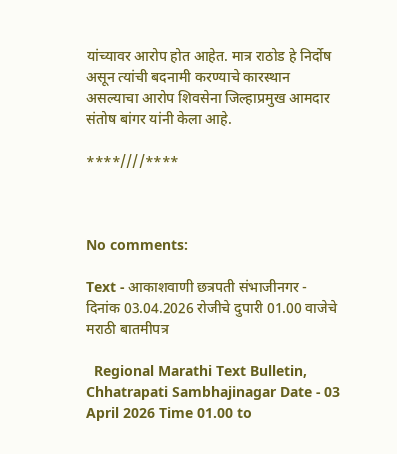यांच्यावर आरोप होत आहेत. मात्र राठोड हे निर्दोष असून त्यांची बदनामी करण्याचे कारस्थान असल्याचा आरोप शिवसेना जिल्हाप्रमुख आमदार संतोष बांगर यांनी केला आहे.

****////****



No comments:

Text - आकाशवाणी छत्रपती संभाजीनगर - दिनांक 03.04.2026 रोजीचे दुपारी 01.00 वाजेचे मराठी बातमीपत्र

  Regional Marathi Text Bulletin, Chhatrapati Sambhajinagar Date - 03 April 2026 Time 01.00 to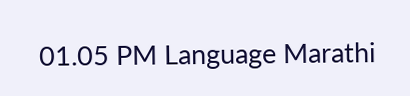01.05 PM Language Marathi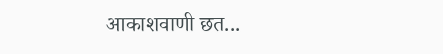आकाशवाणी छत...